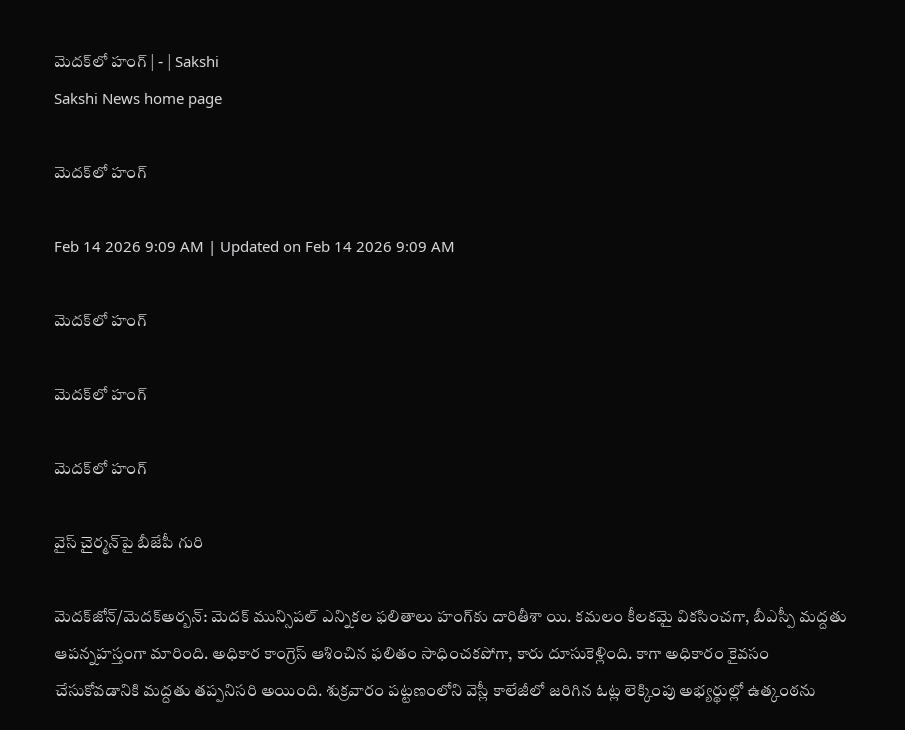మెదక్‌లో హంగ్‌ | - | Sakshi
Sakshi News home page

మెదక్‌లో హంగ్‌

Feb 14 2026 9:09 AM | Updated on Feb 14 2026 9:09 AM

మెదక్‌లో హంగ్‌

మెదక్‌లో హంగ్‌

మెదక్‌లో హంగ్‌

వైస్‌ చైర్మన్‌పై బీజేపీ గురి

మెదక్‌జోన్‌/మెదక్‌అర్బన్‌: మెదక్‌ మున్సిపల్‌ ఎన్నికల ఫలితాలు హంగ్‌కు దారితీశా యి. కమలం కీలకమై వికసించగా, బీఎస్పీ మద్దతు ఆపన్నహస్తంగా మారింది. అధికార కాంగ్రెస్‌ ఆశించిన ఫలితం సాధించకపోగా, కారు దూసుకెళ్లింది. కాగా అధికారం కైవసం చేసుకోవడానికి మద్దతు తప్పనిసరి అయింది. శుక్రవారం పట్టణంలోని వెస్లీ కాలేజీలో జరిగిన ఓట్ల లెక్కింపు అభ్యర్థుల్లో ఉత్కంఠను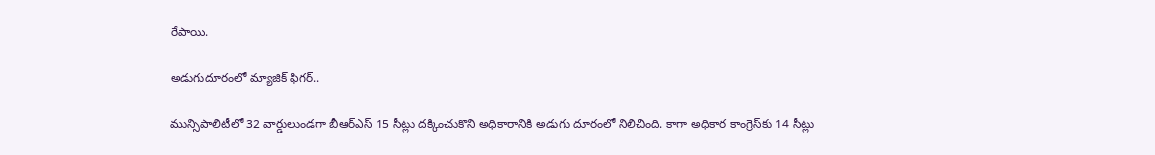రేపాయి.

అడుగుదూరంలో మ్యాజిక్‌ ఫిగర్‌..

మున్సిపాలిటీలో 32 వార్డులుండగా బీఆర్‌ఎస్‌ 15 సీట్లు దక్కించుకొని అధికారానికి అడుగు దూరంలో నిలిచింది. కాగా అధికార కాంగ్రెస్‌కు 14 సీట్లు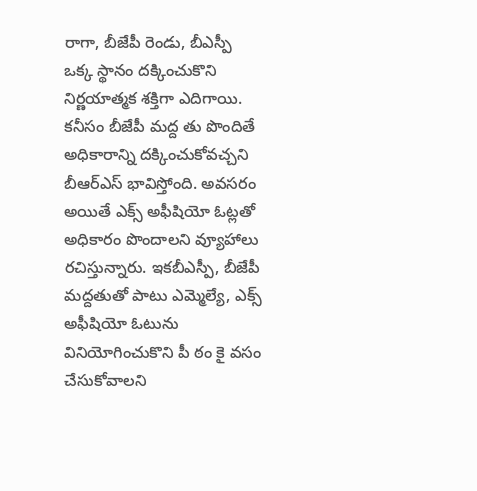రాగా, బీజేపీ రెండు, బీఎస్పీ ఒక్క స్థానం దక్కించుకొని నిర్ణయాత్మక శక్తిగా ఎదిగాయి. కనీసం బీజేపీ మద్ద తు పొందితే అధికారాన్ని దక్కించుకోవచ్చని బీఆర్‌ఎస్‌ భావిస్తోంది. అవసరం అయితే ఎక్స్‌ అఫీషియో ఓట్లతో అధికారం పొందాలని వ్యూహాలు రచిస్తున్నారు. ఇకబీఎస్పీ, బీజేపీ మద్దతుతో పాటు ఎమ్మెల్యే, ఎక్స్‌ అఫీషియో ఓటును వినియోగించుకొని పీ ఠం కై వసం చేసుకోవాలని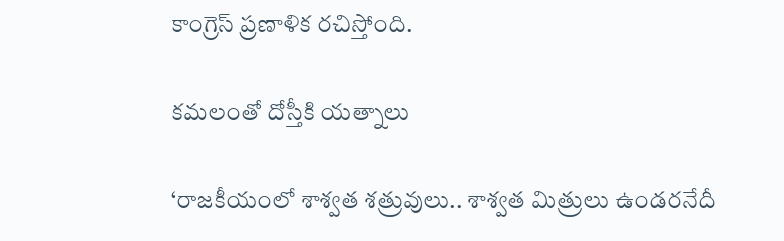కాంగ్రెస్‌ ప్రణాళిక రచిస్తోంది.

కమలంతో దోస్తీకి యత్నాలు

‘రాజకీయంలో శాశ్వత శత్రువులు.. శాశ్వత మిత్రులు ఉండరనేదీ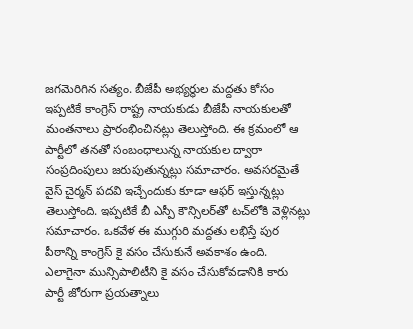జగమెరిగిన సత్యం. బీజేపీ అభ్యర్థుల మద్దతు కోసం ఇప్పటికే కాంగ్రెస్‌ రాష్ట్ర నాయకుడు బీజేపీ నాయకులతో మంతనాలు ప్రారంభించినట్లు తెలుస్తోంది. ఈ క్రమంలో ఆ పార్టీలో తనతో సంబంధాలున్న నాయకుల ద్వారా సంప్రదింపులు జరుపుతున్నట్లు సమాచారం. అవసరమైతే వైస్‌ చైర్మన్‌ పదవి ఇచ్చేందుకు కూడా ఆఫర్‌ ఇస్తున్నట్లు తెలుస్తోంది. ఇప్పటికే బీ ఎస్పీ కౌన్సిలర్‌తో టచ్‌లోకి వెళ్లినట్లు సమాచారం. ఒకవేళ ఈ ముగ్గురి మద్దతు లభిస్తే పుర పీఠాన్ని కాంగ్రెస్‌ కై వసం చేసుకునే అవకాశం ఉంది. ఎలాగైనా మున్సిపాలిటీని కై వసం చేసుకోవడానికి కారు పార్టీ జోరుగా ప్రయత్నాలు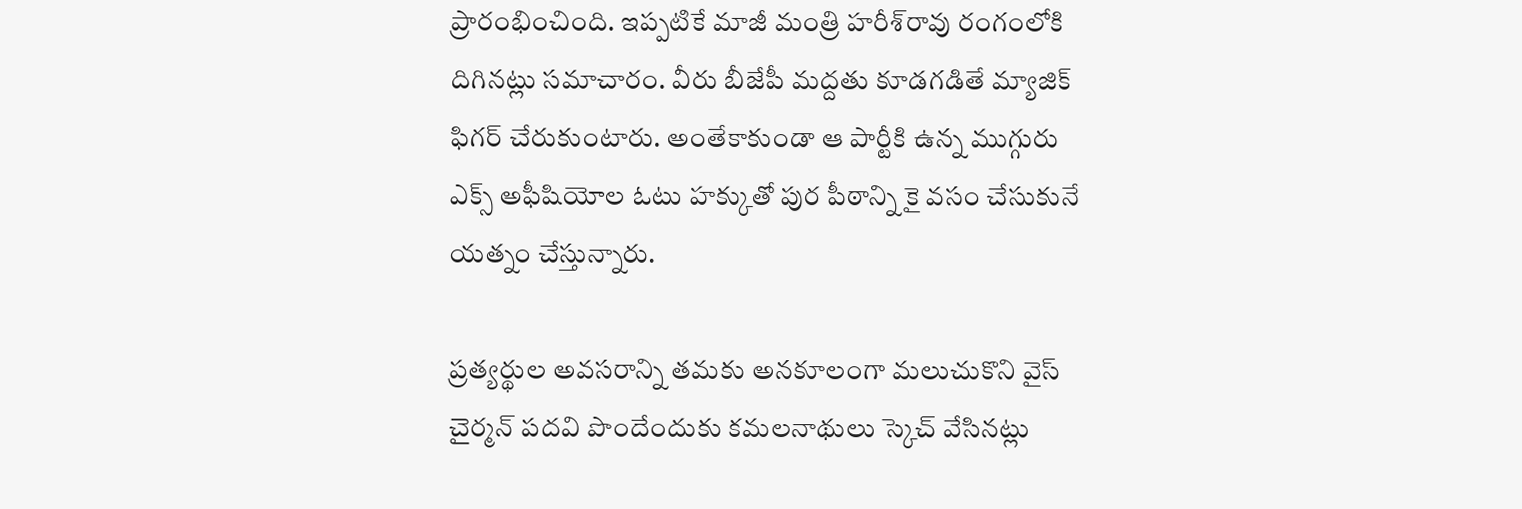ప్రారంభించింది. ఇప్పటికే మాజీ మంత్రి హరీశ్‌రావు రంగంలోకి దిగినట్లు సమాచారం. వీరు బీజేపీ మద్దతు కూడగడితే మ్యాజిక్‌ ఫిగర్‌ చేరుకుంటారు. అంతేకాకుండా ఆ పార్టీకి ఉన్న ముగ్గురు ఎక్స్‌ అఫీషియోల ఓటు హక్కుతో పుర పీఠాన్ని కై వసం చేసుకునే యత్నం చేస్తున్నారు.

ప్రత్యర్థుల అవసరాన్ని తమకు అనకూలంగా మలుచుకొని వైస్‌ చైర్మన్‌ పదవి పొందేందుకు కమలనాథులు స్కెచ్‌ వేసినట్లు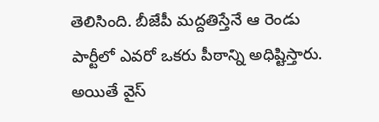తెలిసింది. బీజేపీ మద్దతిస్తేనే ఆ రెండు పార్టీలో ఎవరో ఒకరు పీఠాన్ని అధిష్టిస్తారు. అయితే వైస్‌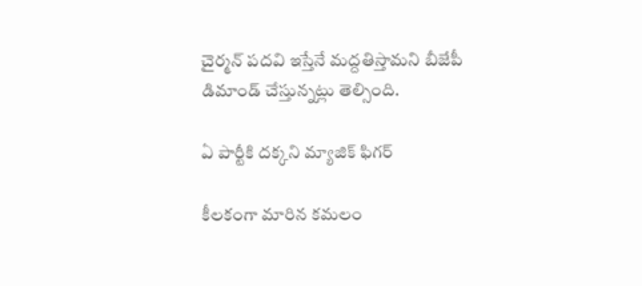చైర్మన్‌ పదవి ఇస్తేనే మద్దతిస్తామని బీజేపీ డిమాండ్‌ చేస్తున్నట్లు తెల్సింది.

ఏ పార్టీకి దక్కని మ్యాజిక్‌ ఫిగర్‌

కీలకంగా మారిన కమలం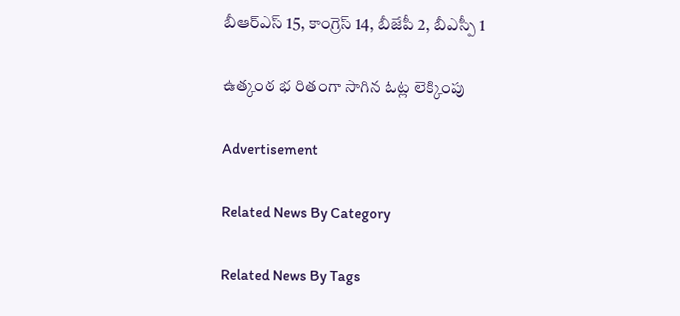బీఆర్‌ఎస్‌ 15, కాంగ్రెస్‌ 14, బీజేపీ 2, బీఎస్పీ 1

ఉత్కంఠ భ రితంగా సాగిన ఓట్ల లెక్కింపు

Advertisement

Related News By Category

Related News By Tags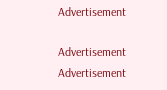Advertisement

Advertisement
Advertisement